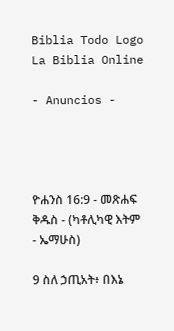Biblia Todo Logo
La Biblia Online

- Anuncios -




ዮሐንስ 16:9 - መጽሐፍ ቅዱስ - (ካቶሊካዊ እትም - ኤማሁስ)

9 ስለ ኃጢአት፥ በእኔ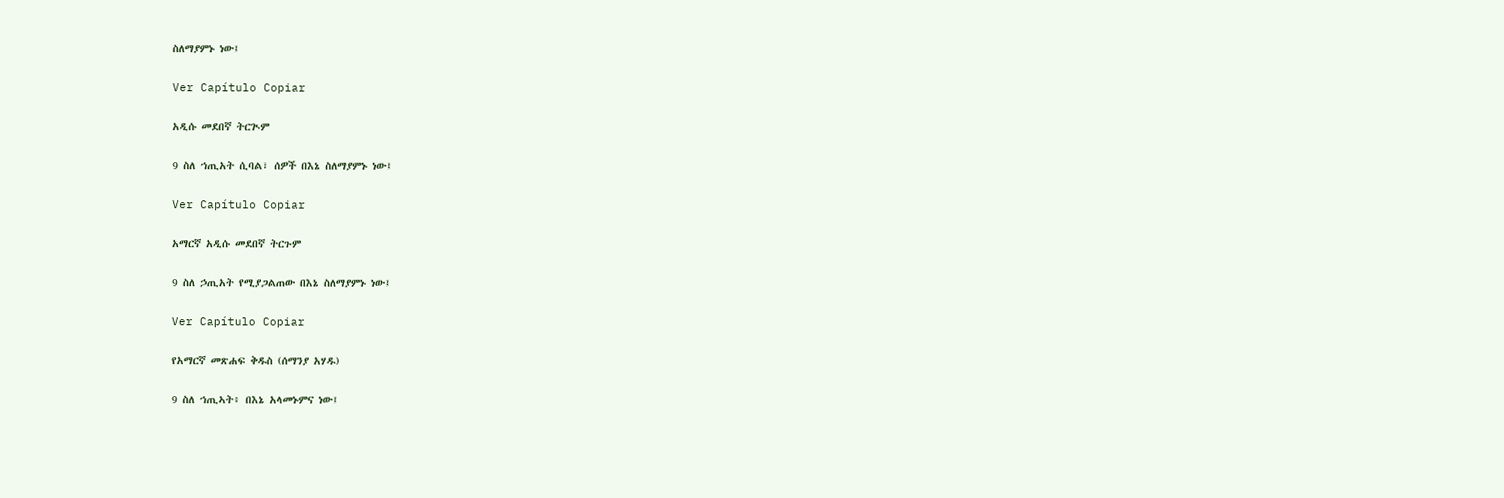ስለማያምኑ ነው፤

Ver Capítulo Copiar

አዲሱ መደበኛ ትርጒም

9 ስለ ኀጢአት ሲባል፣ ሰዎች በእኔ ስለማያምኑ ነው፤

Ver Capítulo Copiar

አማርኛ አዲሱ መደበኛ ትርጉም

9 ስለ ኃጢአት የሚያጋልጠው በእኔ ስለማያምኑ ነው፤

Ver Capítulo Copiar

የአማርኛ መጽሐፍ ቅዱስ (ሰማንያ አሃዱ)

9 ስለ ኀጢኣት፥ በእኔ አላመኑምና ነው፤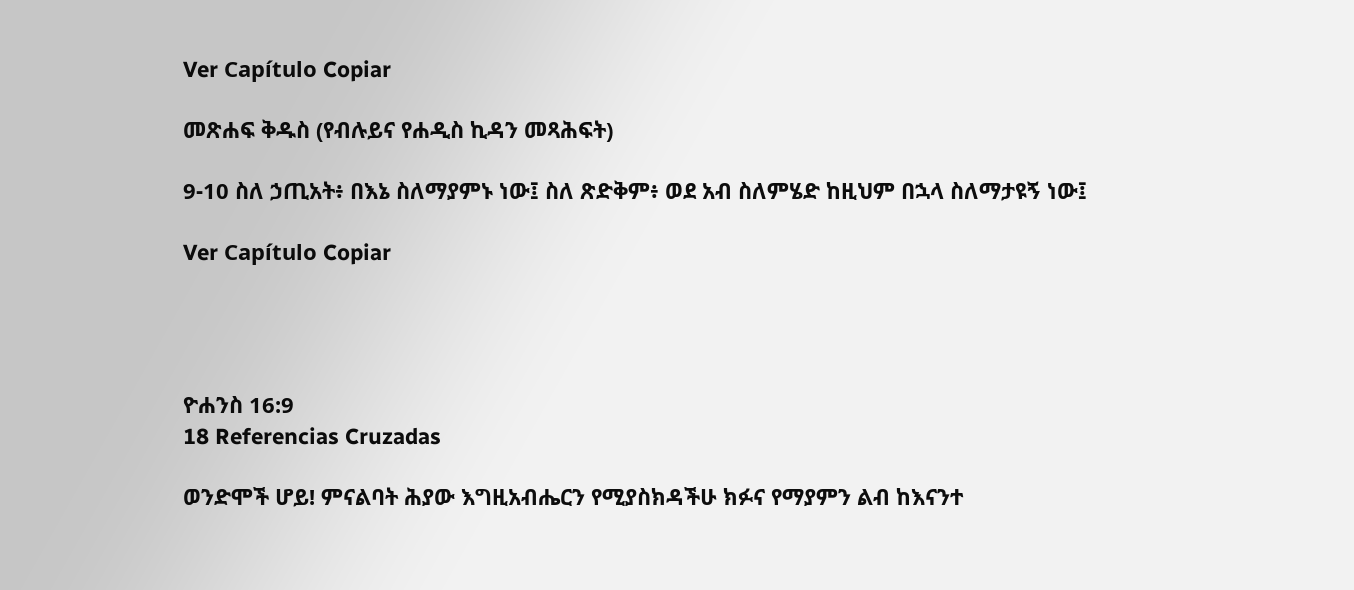Ver Capítulo Copiar

መጽሐፍ ቅዱስ (የብሉይና የሐዲስ ኪዳን መጻሕፍት)

9-10 ስለ ኃጢአት፥ በእኔ ስለማያምኑ ነው፤ ስለ ጽድቅም፥ ወደ አብ ስለምሄድ ከዚህም በኋላ ስለማታዩኝ ነው፤

Ver Capítulo Copiar




ዮሐንስ 16:9
18 Referencias Cruzadas

ወንድሞች ሆይ! ምናልባት ሕያው እግዚአብሔርን የሚያስክዳችሁ ክፉና የማያምን ልብ ከእናንተ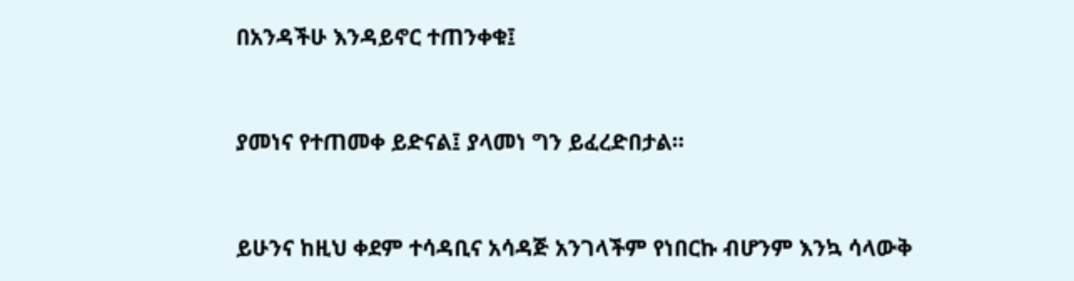በአንዳችሁ እንዳይኖር ተጠንቀቁ፤


ያመነና የተጠመቀ ይድናል፤ ያላመነ ግን ይፈረድበታል።


ይሁንና ከዚህ ቀደም ተሳዳቢና አሳዳጅ አንገላችም የነበርኩ ብሆንም እንኳ ሳላውቅ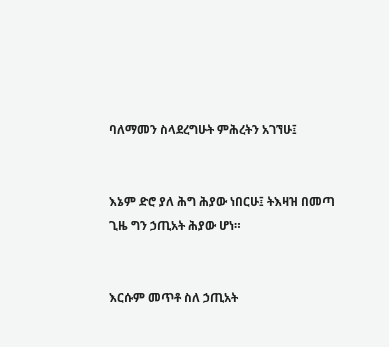ባለማመን ስላደረግሁት ምሕረትን አገኘሁ፤


እኔም ድሮ ያለ ሕግ ሕያው ነበርሁ፤ ትእዛዝ በመጣ ጊዜ ግን ኃጢአት ሕያው ሆነ።


እርሱም መጥቶ ስለ ኃጢአት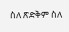ስለ ጽድቅም ስለ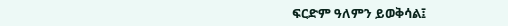ፍርድም ዓለምን ይወቅሳል፤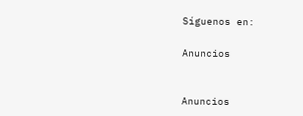Síguenos en:

Anuncios


Anuncios